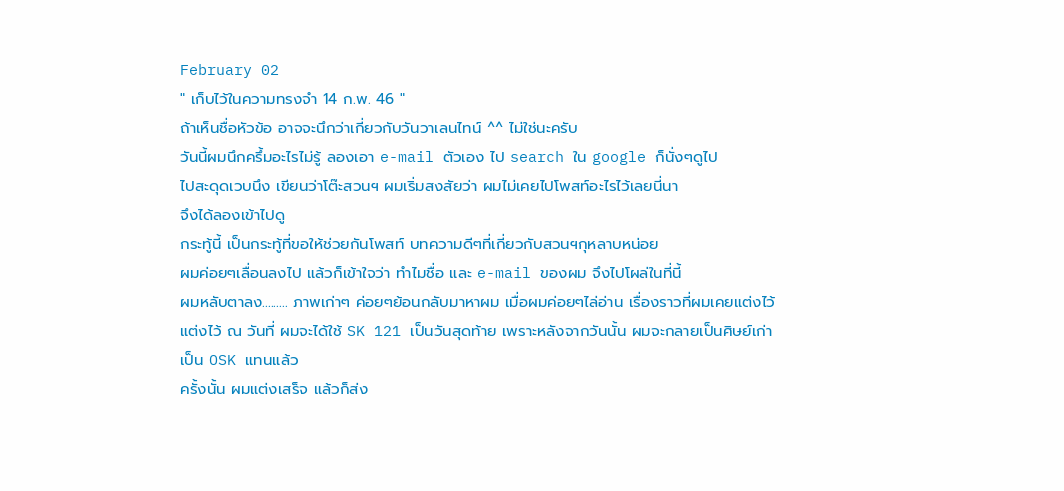February 02
" เก็บไว้ในความทรงจำ 14 ก.พ. 46 "
ถ้าเห็นชื่อหัวข้อ อาจจะนึกว่าเกี่ยวกับวันวาเลนไทน์ ^^ ไม่ใช่นะครับ
วันนี้ผมนึกครึ้มอะไรไม่รู้ ลองเอา e-mail ตัวเอง ไป search ใน google ก็นั่งๆดูไป
ไปสะดุดเวบนึง เขียนว่าโต๊ะสวนฯ ผมเริ่มสงสัยว่า ผมไม่เคยไปโพสท์อะไรไว้เลยนี่นา
จึงได้ลองเข้าไปดู
กระทู้นี้ เป็นกระทู้ที่ขอให้ช่วยกันโพสท์ บทความดีๆที่เกี่ยวกับสวนฯกุหลาบหน่อย
ผมค่อยๆเลื่อนลงไป แล้วก็เข้าใจว่า ทำไมชื่อ และ e-mail ของผม จึงไปโผล่ในที่นี้
ผมหลับตาลง......... ภาพเก่าๆ ค่อยๆย้อนกลับมาหาผม เมื่อผมค่อยๆไล่อ่าน เรื่องราวที่ผมเคยแต่งไว้
แต่งไว้ ณ วันที่ ผมจะได้ใช้ SK 121 เป็นวันสุดท้าย เพราะหลังจากวันนั้น ผมจะกลายเป็นศิษย์เก่า
เป็น OSK แทนแล้ว
ครั้งนั้น ผมแต่งเสร็จ แล้วก็ส่ง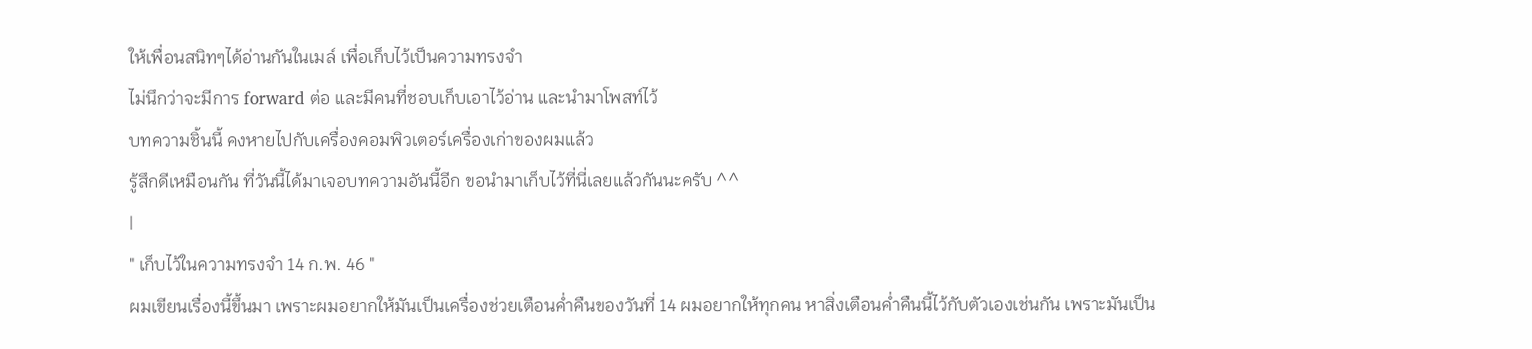ให้เพื่อนสนิทๆได้อ่านกันในเมล์ เพื่อเก็บไว้เป็นความทรงจำ
ไม่นึกว่าจะมีการ forward ต่อ และมีคนที่ชอบเก็บเอาไว้อ่าน และนำมาโพสท์ไว้
บทความชิ้นนี้ คงหายไปกับเครื่องคอมพิวเตอร์เครื่องเก่าของผมแล้ว
รู้สึกดีเหมือนกัน ที่วันนี้ได้มาเจอบทความอันนี้อีก ขอนำมาเก็บไว้ที่นี่เลยแล้วกันนะครับ ^^
|
" เก็บไว้ในความทรงจำ 14 ก.พ. 46 "
ผมเขียนเรื่องนี้ขึ้นมา เพราะผมอยากให้มันเป็นเครื่องช่วยเตือนค่ำคืนของวันที่ 14 ผมอยากให้ทุกคน หาสิ่งเตือนค่ำคืนนี้ไว้กับตัวเองเช่นกัน เพราะมันเป็น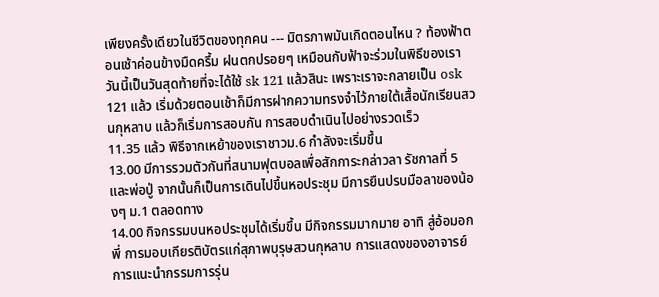เพียงครั้งเดียวในชีวิตของทุกคน --- มิตรภาพมันเกิดตอนไหน ? ท้องฟ้าตอนเช้าค่อนข้างมืดครึ้ม ฝนตกปรอยๆ เหมือนกับฟ้าจะร่วมในพิธีของเรา วันนี้เป็นวันสุดท้ายที่จะได้ใช้ sk 121 แล้วสินะ เพราะเราจะกลายเป็น osk 121 แล้ว เริ่มด้วยตอนเช้าก็มีการฝากความทรงจำไว้ภายใต้เสื้อนักเรียนสวนกุหลาบ แล้วก็เริ่มการสอบกัน การสอบดำเนินไปอย่างรวดเร็ว
11.35 แล้ว พิธีจากเหย้าของเราชาวม.6 กำลังจะเริ่มขึ้น
13.00 มีการรวมตัวกันที่สนามฟุตบอลเพื่อสักการะกล่าวลา รัชกาลที่ 5 และพ่อปู่ จากนั้นก็เป็นการเดินไปขึ้นหอประชุม มีการยืนปรบมือลาของน้องๆ ม.1 ตลอดทาง
14.00 กิจกรรมบนหอประชุมได้เริ่มขึ้น มีกิจกรรมมากมาย อาทิ สู่อ้อมอกพี่ การมอบเกียรติบัตรแก่สุภาพบุรุษสวนกุหลาบ การแสดงของอาจารย์ การแนะนำกรรมการรุ่น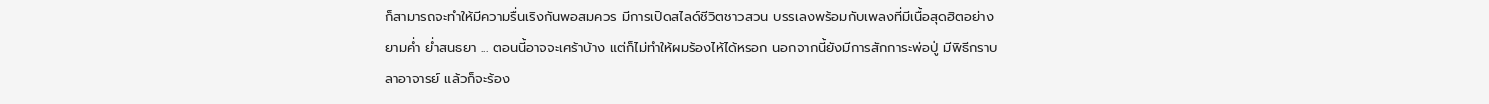ก็สามารถจะทำให้มีความรื่นเริงกันพอสมควร มีการเปิดสไลด์ชีวิตชาวสวน บรรเลงพร้อมกับเพลงที่มีเนื้อสุดฮิตอย่าง ยามค่ำ ย่ำสนธยา ... ตอนนี้อาจจะเศร้าบ้าง แต่ก็ไม่ทำให้ผมร้องไห้ได้หรอก นอกจากนี้ยังมีการสักการะพ่อปู่ มีพิธีกราบลาอาจารย์ แล้วก็จะร้อง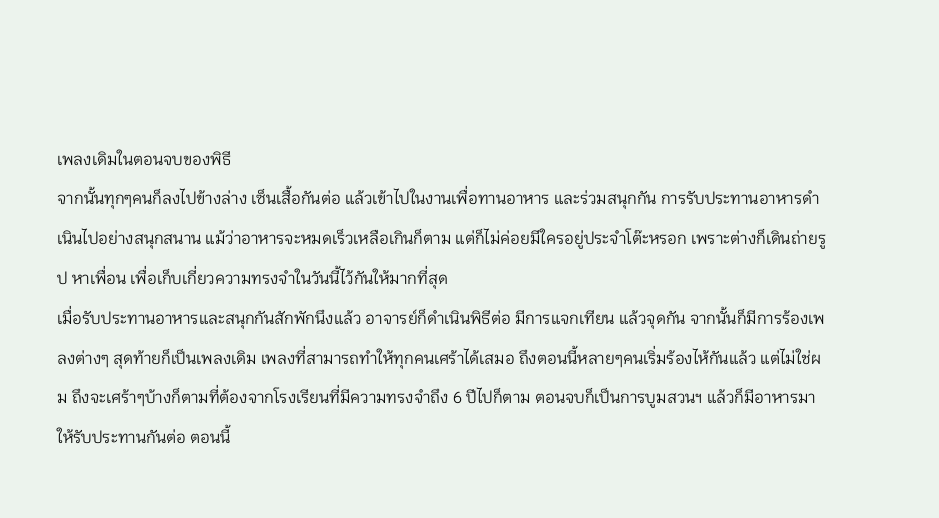เพลงเดิมในตอนจบของพิธี
จากนั้นทุกๆคนก็ลงไปข้างล่าง เซ็นเสื้อกันต่อ แล้วเข้าไปในงานเพื่อทานอาหาร และร่วมสนุกกัน การรับประทานอาหารดำเนินไปอย่างสนุกสนาน แม้ว่าอาหารจะหมดเร็วเหลือเกินก็ตาม แต่ก็ไม่ค่อยมีใครอยู่ประจำโต๊ะหรอก เพราะต่างก็เดินถ่ายรูป หาเพื่อน เพื่อเก็บเกี่ยวความทรงจำในวันนี้ไว้กันให้มากที่สุด
เมื่อรับประทานอาหารและสนุกกันสักพักนึงแล้ว อาจารย์ก็ดำเนินพิธีต่อ มีการแจกเทียน แล้วจุดกัน จากนั้นก็มีการร้องเพลงต่างๆ สุดท้ายก็เป็นเพลงเดิม เพลงที่สามารถทำให้ทุกคนเศร้าได้เสมอ ถึงตอนนี้หลายๆคนเริ่มร้องไห้กันแล้ว แต่ไม่ใช่ผม ถึงจะเศร้าๆบ้างก็ตามที่ต้องจากโรงเรียนที่มีความทรงจำถึง 6 ปีไปก็ตาม ตอนจบก็เป็นการบูมสวนฯ แล้วก็มีอาหารมาให้รับประทานกันต่อ ตอนนี้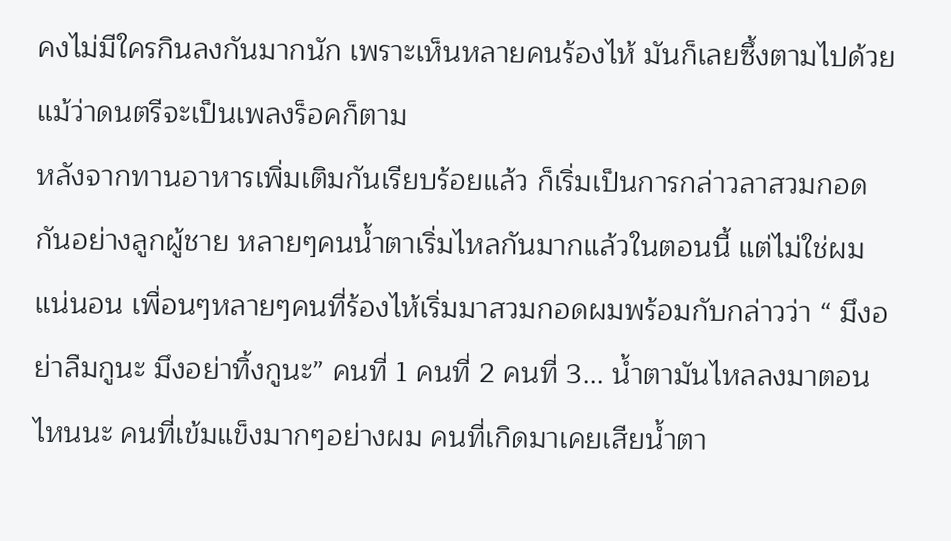คงไม่มีใครกินลงกันมากนัก เพราะเห็นหลายคนร้องไห้ มันก็เลยซึ้งตามไปด้วย แม้ว่าดนตรีจะเป็นเพลงร็อคก็ตาม
หลังจากทานอาหารเพิ่มเติมกันเรียบร้อยแล้ว ก็เริ่มเป็นการกล่าวลาสวมกอดกันอย่างลูกผู้ชาย หลายๆคนน้ำตาเริ่มไหลกันมากแล้วในตอนนี้ แต่ไม่ใช่ผมแน่นอน เพื่อนๆหลายๆคนที่ร้องไห้เริ่มมาสวมกอดผมพร้อมกับกล่าวว่า “ มึงอย่าลืมกูนะ มึงอย่าทิ้งกูนะ” คนที่ 1 คนที่ 2 คนที่ 3... น้ำตามันไหลลงมาตอนไหนนะ คนที่เข้มแข็งมากๆอย่างผม คนที่เกิดมาเคยเสียน้ำตา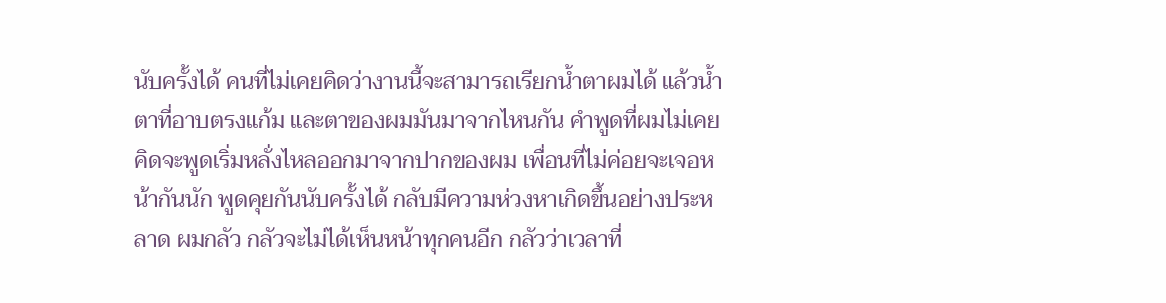นับครั้งได้ คนที่ไม่เคยคิดว่างานนี้จะสามารถเรียกน้ำตาผมได้ แล้วน้ำตาที่อาบตรงแก้ม และตาของผมมันมาจากไหนกัน คำพูดที่ผมไม่เคยคิดจะพูดเริ่มหลั่งไหลออกมาจากปากของผม เพื่อนที่ไม่ค่อยจะเจอหน้ากันนัก พูดคุยกันนับครั้งได้ กลับมีความห่วงหาเกิดขึ้นอย่างประหลาด ผมกลัว กลัวจะไม่ได้เห็นหน้าทุกคนอีก กลัวว่าเวลาที่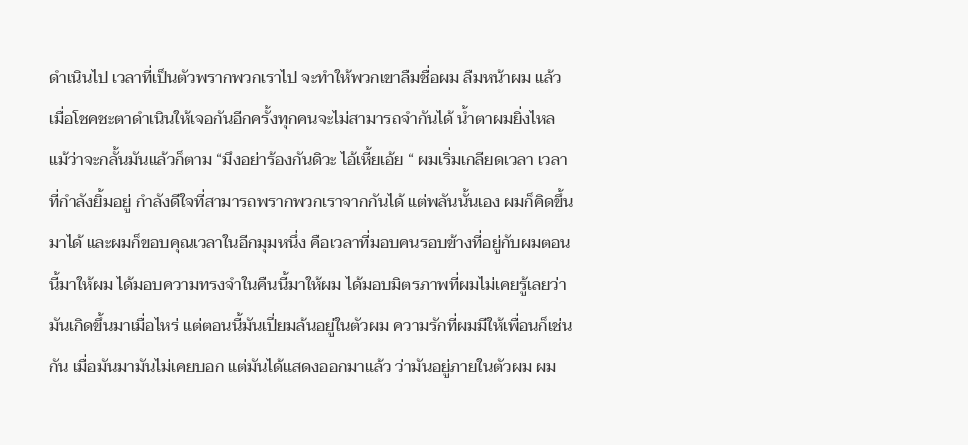ดำเนินไป เวลาที่เป็นตัวพรากพวกเราไป จะทำให้พวกเขาลืมชื่อผม ลืมหน้าผม แล้วเมื่อโชคชะตาดำเนินให้เจอกันอีกครั้งทุกคนจะไม่สามารถจำกันได้ น้ำตาผมยิ่งไหล แม้ว่าจะกลั้นมันแล้วก็ตาม “มึงอย่าร้องกันดิวะ ไอ้เหี้ยเอ้ย “ ผมเริ่มเกลียดเวลา เวลาที่กำลังยิ้มอยู่ กำลังดีใจที่สามารถพรากพวกเราจากกันได้ แต่พลันนั้นเอง ผมก็คิดขึ้นมาได้ และผมก็ขอบคุณเวลาในอีกมุมหนึ่ง คือเวลาที่มอบคนรอบข้างที่อยู่กับผมตอนนี้มาให้ผม ได้มอบความทรงจำในคืนนี้มาให้ผม ได้มอบมิตรภาพที่ผมไม่เคยรู้เลยว่ามันเกิดขึ้นมาเมื่อไหร่ แต่ตอนนี้มันเปี่ยมล้นอยู่ในตัวผม ความรักที่ผมมีให้เพื่อนก็เช่นกัน เมื่อมันมามันไม่เคยบอก แต่มันได้แสดงออกมาแล้ว ว่ามันอยู่ภายในตัวผม ผม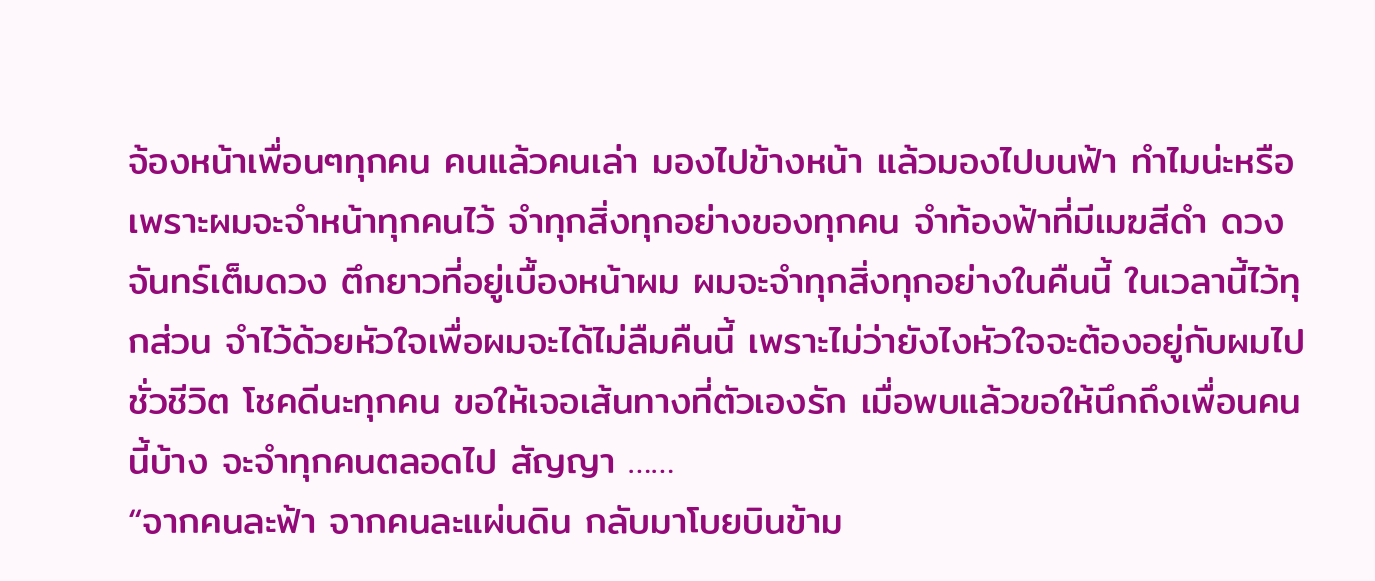จ้องหน้าเพื่อนๆทุกคน คนแล้วคนเล่า มองไปข้างหน้า แล้วมองไปบนฟ้า ทำไมน่ะหรือ เพราะผมจะจำหน้าทุกคนไว้ จำทุกสิ่งทุกอย่างของทุกคน จำท้องฟ้าที่มีเมฆสีดำ ดวงจันทร์เต็มดวง ตึกยาวที่อยู่เบื้องหน้าผม ผมจะจำทุกสิ่งทุกอย่างในคืนนี้ ในเวลานี้ไว้ทุกส่วน จำไว้ด้วยหัวใจเพื่อผมจะได้ไม่ลืมคืนนี้ เพราะไม่ว่ายังไงหัวใจจะต้องอยู่กับผมไปชั่วชีวิต โชคดีนะทุกคน ขอให้เจอเส้นทางที่ตัวเองรัก เมื่อพบแล้วขอให้นึกถึงเพื่อนคนนี้บ้าง จะจำทุกคนตลอดไป สัญญา ……
“จากคนละฟ้า จากคนละแผ่นดิน กลับมาโบยบินข้าม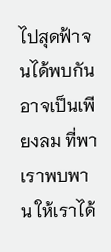ไปสุดฟ้าจนได้พบกัน อาจเป็นเพียงลม ที่พาเราพบพาน ให้เราได้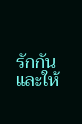รักกัน และให้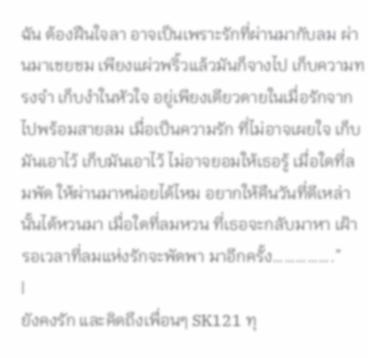ฉัน ต้องฝืนใจลา อาจเป็นเพราะรักที่ผ่านมากับลม ผ่านมาเชยชม เพียงแผ่วพริ้วแล้วมันก็จางไป เก็บความทรงจำ เก็บงำในหัวใจ อยู่เพียงเดียวดายในเมื่อรักจากไปพร้อมสายลม เมื่อเป็นความรัก ที่ไม่อาจเผยใจ เก็บมันเอาไว้ เก็บมันเอาไว้ ไม่อาจยอมให้เธอรู้ เมื่อใดที่ลมพัด ให้ผ่านมาหน่อยได้ไหม อยากให้คืนวันที่ดีเหล่านั้นได้หวนมา เมื่อใดที่ลมหวน ที่เธอจะกลับมาหา เฝ้ารอเวลาที่ลมแห่งรักจะพัดพา มาอีกครั้ง…………….”
|
ยังคงรัก และคิดถึงเพื่อนๆ SK121 ทุ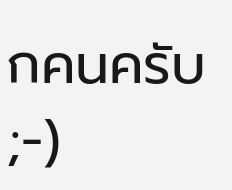กคนครับ ;-)